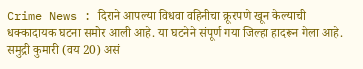Crime News : दिराने आपल्या विधवा वहिनीचा क्रूरपणे खून केल्याची धक्कादायक घटना समोर आली आहे. या घटनेने संपूर्ण गया जिल्हा हादरून गेला आहे. समुद्री कुमारी (वय 20) असं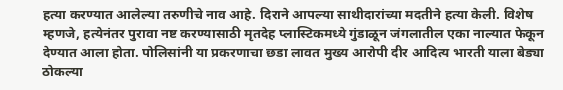हत्या करण्यात आलेल्या तरुणीचे नाव आहे. दिराने आपल्या साथीदारांच्या मदतीने हत्या केली. विशेष म्हणजे, हत्येनंतर पुरावा नष्ट करण्यासाठी मृतदेह प्लास्टिकमध्ये गुंडाळून जंगलातील एका नाल्यात फेकून देण्यात आला होता. पोलिसांनी या प्रकरणाचा छडा लावत मुख्य आरोपी दीर आदित्य भारती याला बेड्या ठोकल्या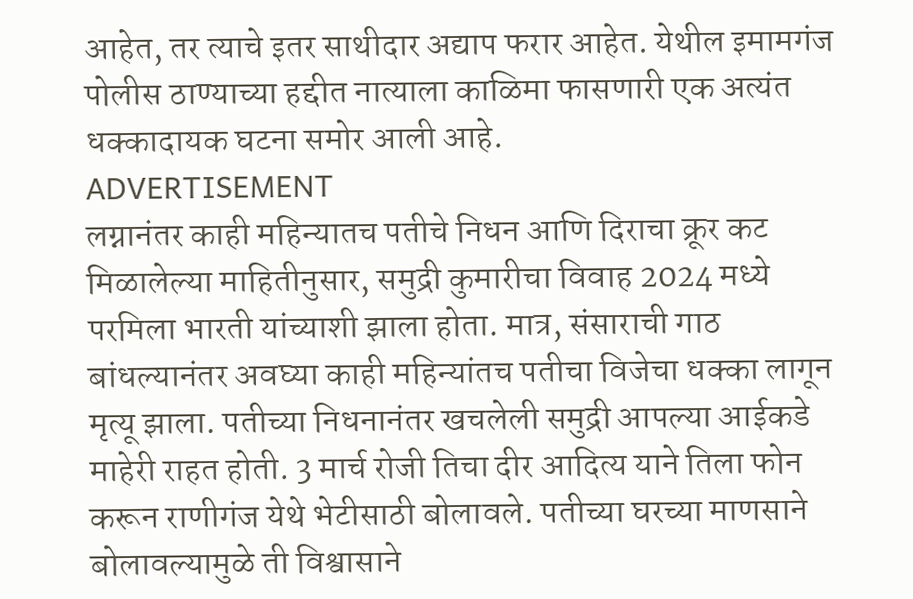आहेत, तर त्याचे इतर साथीदार अद्याप फरार आहेत. येथील इमामगंज पोलीस ठाण्याच्या हद्दीत नात्याला काळिमा फासणारी एक अत्यंत धक्कादायक घटना समोर आली आहे.
ADVERTISEMENT
लग्नानंतर काही महिन्यातच पतीचे निधन आणि दिराचा क्रूर कट
मिळालेल्या माहितीनुसार, समुद्री कुमारीचा विवाह 2024 मध्ये परमिला भारती यांच्याशी झाला होता. मात्र, संसाराची गाठ बांधल्यानंतर अवघ्या काही महिन्यांतच पतीचा विजेचा धक्का लागून मृत्यू झाला. पतीच्या निधनानंतर खचलेली समुद्री आपल्या आईकडे माहेरी राहत होती. 3 मार्च रोजी तिचा दीर आदित्य याने तिला फोन करून राणीगंज येथे भेटीसाठी बोलावले. पतीच्या घरच्या माणसाने बोलावल्यामुळे ती विश्वासाने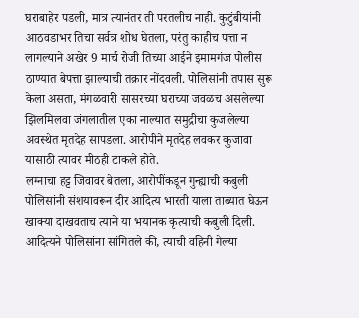घराबाहेर पडली, मात्र त्यानंतर ती परतलीच नाही. कुटुंबीयांनी आठवडाभर तिचा सर्वत्र शोध घेतला, परंतु काहीच पत्ता न लागल्याने अखेर 9 मार्च रोजी तिच्या आईने इमामगंज पोलीस ठाण्यात बेपत्ता झाल्याची तक्रार नोंदवली. पोलिसांनी तपास सुरू केला असता, मंगळवारी सासरच्या घराच्या जवळच असलेल्या झिलमिलवा जंगलातील एका नाल्यात समुद्रीचा कुजलेल्या अवस्थेत मृतदेह सापडला. आरोपीने मृतदेह लवकर कुजावा यासाठी त्यावर मीठही टाकले होते.
लग्नाचा हट्ट जिवावर बेतला, आरोपींकडून गुन्ह्याची कबुली
पोलिसांनी संशयावरून दीर आदित्य भारती याला ताब्यात घेऊन खाक्या दाखवताच त्याने या भयानक कृत्याची कबुली दिली. आदित्यने पोलिसांना सांगितले की, त्याची वहिनी गेल्या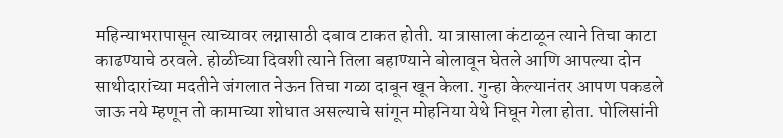महिन्याभरापासून त्याच्यावर लग्नासाठी दबाव टाकत होती. या त्रासाला कंटाळून त्याने तिचा काटा काढण्याचे ठरवले. होळीच्या दिवशी त्याने तिला बहाण्याने बोलावून घेतले आणि आपल्या दोन साथीदारांच्या मदतीने जंगलात नेऊन तिचा गळा दाबून खून केला. गुन्हा केल्यानंतर आपण पकडले जाऊ नये म्हणून तो कामाच्या शोधात असल्याचे सांगून मोहनिया येथे निघून गेला होता. पोलिसांनी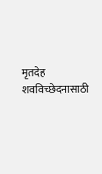मृतदेह शवविच्छेदनासाठी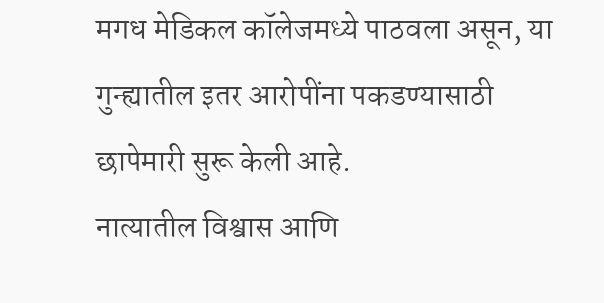मगध मेडिकल कॉलेजमध्ये पाठवला असून, या गुन्ह्यातील इतर आरोपींना पकडण्यासाठी छापेमारी सुरू केली आहे.
नात्यातील विश्वास आणि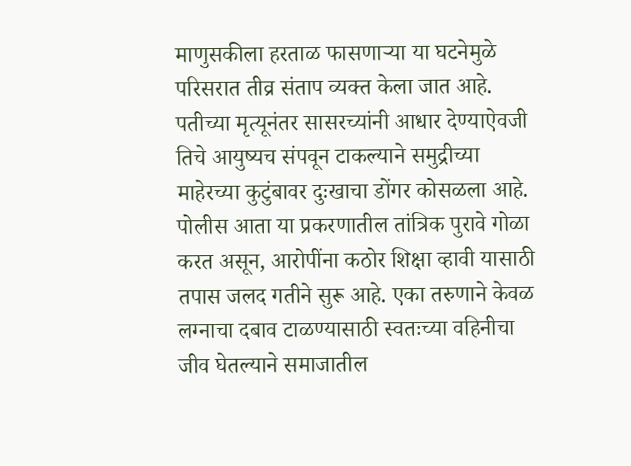माणुसकीला हरताळ फासणाऱ्या या घटनेमुळे परिसरात तीव्र संताप व्यक्त केला जात आहे. पतीच्या मृत्यूनंतर सासरच्यांनी आधार देण्याऐवजी तिचे आयुष्यच संपवून टाकल्याने समुद्रीच्या माहेरच्या कुटुंबावर दुःखाचा डोंगर कोसळला आहे. पोलीस आता या प्रकरणातील तांत्रिक पुरावे गोळा करत असून, आरोपींना कठोर शिक्षा व्हावी यासाठी तपास जलद गतीने सुरू आहे. एका तरुणाने केवळ लग्नाचा दबाव टाळण्यासाठी स्वतःच्या वहिनीचा जीव घेतल्याने समाजातील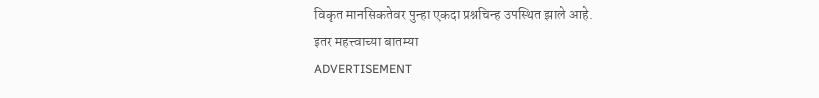विकृत मानसिकतेवर पुन्हा एकदा प्रश्नचिन्ह उपस्थित झाले आहे.
इतर महत्त्वाच्या बातम्या
ADVERTISEMENT